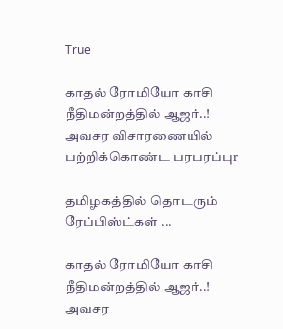True

காதல் ரோமியோ காசி நீதிமன்றத்தில் ஆஜர்..! அவசர விசாரணையில் பற்றிக்கொண்ட பரபரப்புr

தமிழகத்தில் தொடரும் ரேப்பிஸ்ட்கள் ...

காதல் ரோமியோ காசி நீதிமன்றத்தில் ஆஜர்..! அவசர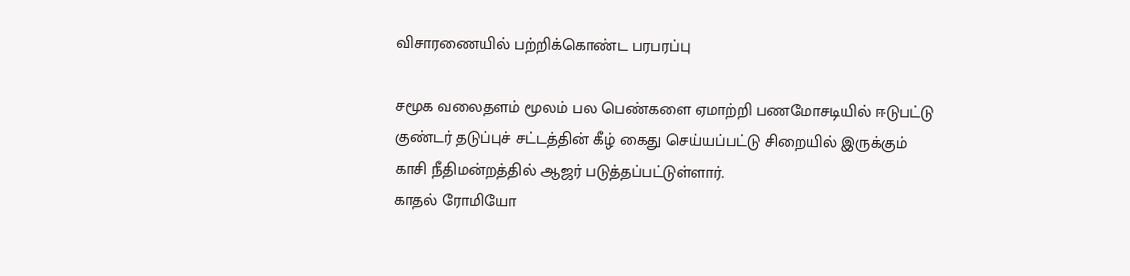விசாரணையில் பற்றிக்கொண்ட பரபரப்பு

சமூக வலைதளம் மூலம் பல பெண்களை ஏமாற்றி பணமோசடியில் ஈடுபட்டு குண்டர் தடுப்புச் சட்டத்தின் கீழ் கைது செய்யப்பட்டு சிறையில் இருக்கும் காசி நீதிமன்றத்தில் ஆஜர் படுத்தப்பட்டுள்ளார்.
காதல் ரோமியோ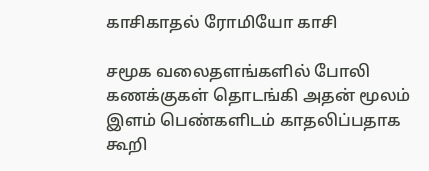காசிகாதல் ரோமியோ காசி

சமூக வலைதளங்களில் போலி கணக்குகள் தொடங்கி அதன் மூலம் இளம் பெண்களிடம் காதலிப்பதாக கூறி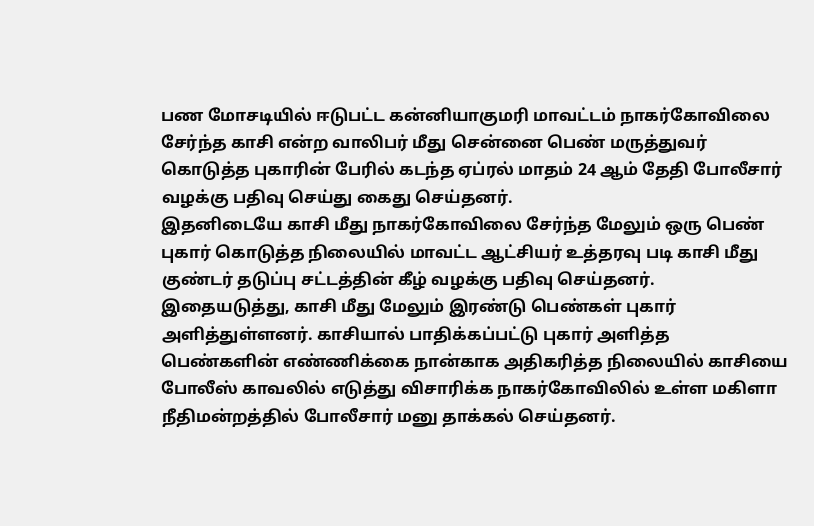பண மோசடியில் ஈடுபட்ட கன்னியாகுமரி மாவட்டம் நாகர்கோவிலை சேர்ந்த காசி என்ற வாலிபர் மீது சென்னை பெண் மருத்துவர் கொடுத்த புகாரின் பேரில் கடந்த ஏப்ரல் மாதம் 24 ஆம் தேதி போலீசார் வழக்கு பதிவு செய்து கைது செய்தனர்.
இதனிடையே காசி மீது நாகர்கோவிலை சேர்ந்த மேலும் ஒரு பெண் புகார் கொடுத்த நிலையில் மாவட்ட ஆட்சியர் உத்தரவு படி காசி மீது குண்டர் தடுப்பு சட்டத்தின் கீழ் வழக்கு பதிவு செய்தனர்.
இதையடுத்து, காசி மீது மேலும் இரண்டு பெண்கள் புகார் அளித்துள்ளனர். காசியால் பாதிக்கப்பட்டு புகார் அளித்த பெண்களின் எண்ணிக்கை நான்காக அதிகரித்த நிலையில் காசியை போலீஸ் காவலில் எடுத்து விசாரிக்க நாகர்கோவிலில் உள்ள மகிளா நீதிமன்றத்தில் போலீசார் மனு தாக்கல் செய்தனர்.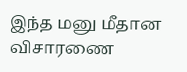இந்த மனு மீதான விசாரணை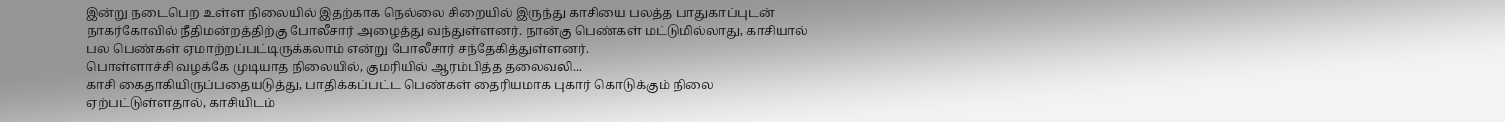இன்று நடைபெற உள்ள நிலையில் இதற்காக நெல்லை சிறையில் இருந்து காசியை பலத்த பாதுகாப்புடன் நாகர்கோவில் நீதிமன்றத்திற்கு போலீசார் அழைத்து வந்துள்ளனர். நான்கு பெண்கள் மட்டுமில்லாது, காசியால் பல பெண்கள் ஏமாற்றப்பட்டிருக்கலாம் என்று போலீசார் சந்தேகித்துள்ளனர்.
பொள்ளாச்சி வழக்கே முடியாத நிலையில், குமரியில் ஆரம்பித்த தலைவலி...
காசி கைதாகியிருப்பதையடுத்து, பாதிக்கப்பட்ட பெண்கள் தைரியமாக புகார் கொடுக்கும் நிலை ஏற்பட்டுள்ளதால், காசியிடம்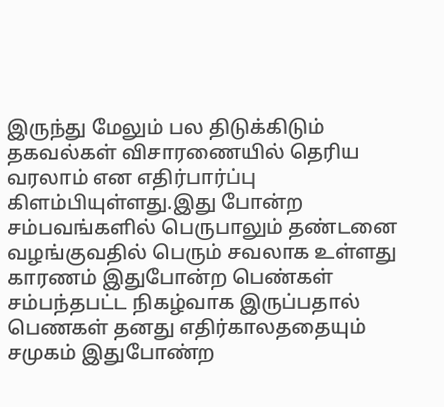இருந்து மேலும் பல திடுக்கிடும் தகவல்கள் விசாரணையில் தெரிய வரலாம் என எதிர்பார்ப்பு கிளம்பியுள்ளது.இது போன்ற சம்பவங்களில் பெருபாலும் தண்டனை வழங்குவதில் பெரும் சவலாக உள்ளது காரணம் இதுபோன்ற பெண்கள் சம்பந்தபட்ட நிகழ்வாக இருப்பதால் பெணகள் தனது எதிர்காலததையும் சமுகம் இதுபோண்ற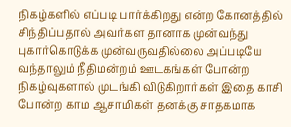நிகழ்களில் எப்படி பார்க்கிறது என்ற கோனத்தில் சிந்திப்பதால் அவர்கள தானாக முன்வந்து புகார்கொடுக்க முன்வருவதில்லை அப்படியே வந்தாலும் நீதிமன்றம் ஊடகங்கள் போன்ற நிகழ்வுகளால் முடங்கி விடுகிறார்கள் இதை காசி போன்ற காம ஆசாமிகள் தனக்கு சாதகமாக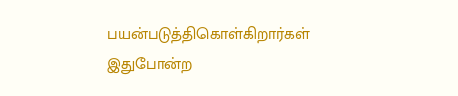பயன்படுத்திகொள்கிறார்கள் இதுபோன்ற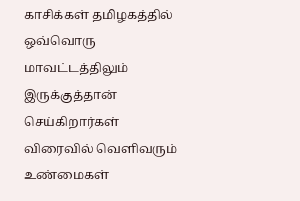காசிக்கள் தமிழகத்தில் ஒவ்வொரு மாவட்டத்திலும் இருக்குத்தான் செய்கிறார்கள் விரைவில் வெளிவரும் உண்மைகள்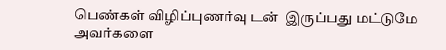பெண்கள் விழிப்புணர்வு டன்  இருப்பது மட்டுமே அவர்களை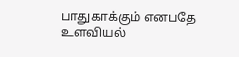பாதுகாக்கும் எனபதே உளவியல்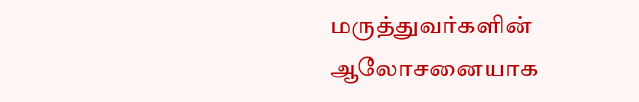மருத்துவர்களின் ஆலோசனையாக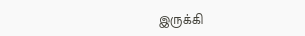இருக்கி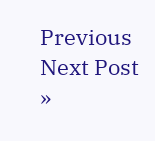Previous
Next Post »